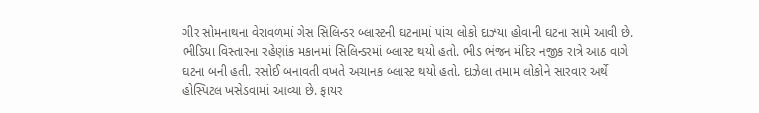ગીર સોમનાથના વેરાવળમાં ગેસ સિલિન્ડર બ્લાસ્ટની ઘટનામાં પાંચ લોકો દાઝ્યા હોવાની ઘટના સામે આવી છે. ભીડિયા વિસ્તારના રહેણાંક મકાનમાં સિલિન્ડરમાં બ્લાસ્ટ થયો હતો. ભીડ ભંજન મંદિર નજીક રાત્રે આઠ વાગે ઘટના બની હતી. રસોઈ બનાવતી વખતે અચાનક બ્લાસ્ટ થયો હતો. દાઝેલા તમામ લોકોને સારવાર અર્થે હોસ્પિટલ ખસેડવામાં આવ્યા છે. ફાયર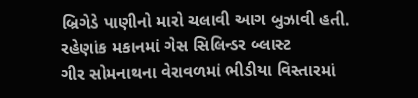બ્રિગેડે પાણીનો મારો ચલાવી આગ બુઝાવી હતી.
રહેણાંક મકાનમાં ગેસ સિલિન્ડર બ્લાસ્ટ
ગીર સોમનાથના વેરાવળમાં ભીડીયા વિસ્તારમાં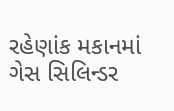રહેણાંક મકાનમાં ગેસ સિલિન્ડર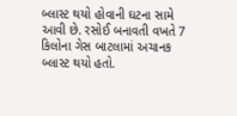બ્લાસ્ટ થયો હોવાની ઘટના સામે આવી છે. રસોઈ બનાવતી વખતે 7 કિલોના ગેસ બાટલામાં અચાનક બ્લાસ્ટ થયો હતો.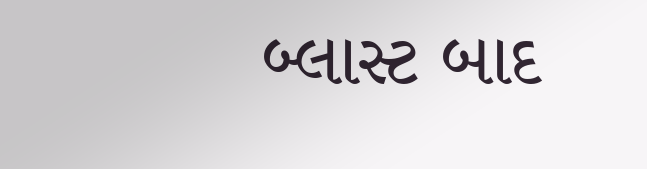બ્લાસ્ટ બાદ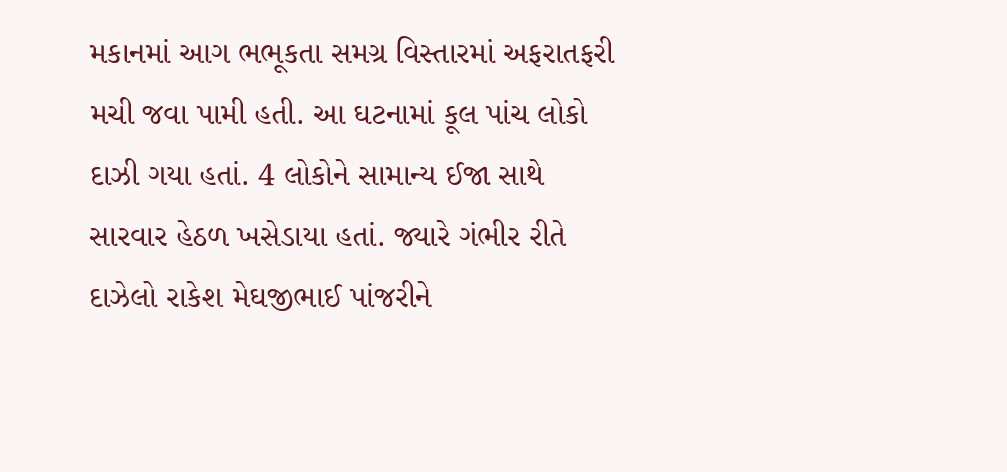મકાનમાં આગ ભભૂકતા સમગ્ર વિસ્તારમાં અફરાતફરી મચી જવા પામી હતી. આ ઘટનામાં કૂલ પાંચ લોકો દાઝી ગયા હતાં. 4 લોકોને સામાન્ય ઈજા સાથે સારવાર હેઠળ ખસેડાયા હતાં. જ્યારે ગંભીર રીતે દાઝેલો રાકેશ મેઘજીભાઈ પાંજરીને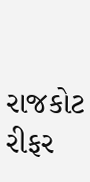રાજકોટ રીફર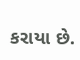કરાયા છે.